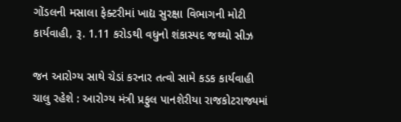ગોંડલની મસાલા ફેક્ટરીમાં ખાદ્ય સુરક્ષા વિભાગની મોટી કાર્યવાહી, રૂ. 1.11 કરોડથી વધુનો શંકાસ્પદ જથ્થો સીઝ

જન આરોગ્ય સાથે ચેડાં કરનાર તત્વો સામે કડક કાર્યવાહી ચાલુ રહેશે : આરોગ્ય મંત્રી પ્રફુલ પાનશેરીયા રાજકોટરાજ્યમાં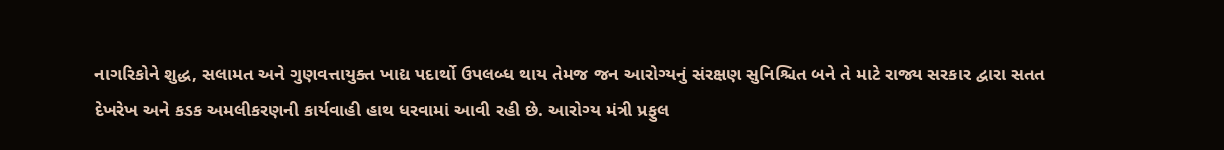નાગરિકોને શુદ્ધ, સલામત અને ગુણવત્તાયુક્ત ખાદ્ય પદાર્થો ઉપલબ્ધ થાય તેમજ જન આરોગ્યનું સંરક્ષણ સુનિશ્ચિત બને તે માટે રાજ્ય સરકાર દ્વારા સતત દેખરેખ અને કડક અમલીકરણની કાર્યવાહી હાથ ધરવામાં આવી રહી છે. આરોગ્ય મંત્રી પ્રફુલ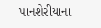પાનશેરીયાના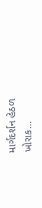માર્ગદર્શન હેઠળ ખોરાક…